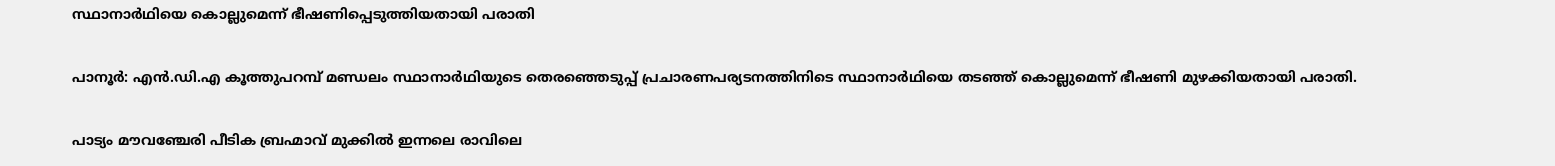സ്ഥാനാർഥിയെ കൊല്ലുമെന്ന് ഭീഷണിപ്പെടുത്തിയതായി പരാതി

പാനൂർ: എൻ.ഡി.എ കൂത്തുപറമ്പ് മണ്ഡലം സ്ഥാനാർഥിയുടെ തെരഞ്ഞെടുപ്പ് പ്രചാരണപര്യടനത്തിനിടെ സ്ഥാനാർഥിയെ തടഞ്ഞ് കൊല്ലുമെന്ന് ഭീഷണി മുഴക്കിയതായി പരാതി.

പാട്യം മൗവഞ്ചേരി പീടിക ബ്രഹ്മാവ് മുക്കിൽ ഇന്നലെ രാവിലെ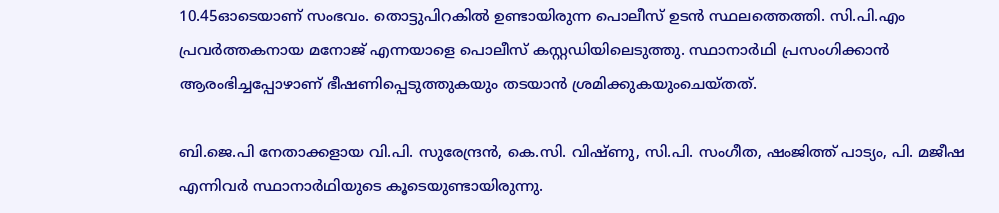10.45ഓടെയാണ് സംഭവം. തൊട്ടുപിറകിൽ ഉണ്ടായിരുന്ന പൊലീസ് ഉടൻ സ്ഥലത്തെത്തി. സി.പി.എം പ്രവർത്തകനായ മനോജ് എന്നയാളെ പൊലീസ് കസ്റ്റഡിയിലെടുത്തു. സ്ഥാനാർഥി പ്രസംഗിക്കാൻ ആരംഭിച്ചപ്പോഴാണ് ഭീഷണിപ്പെടുത്തുകയും തടയാൻ ശ്രമിക്കുകയുംചെയ്തത്.

ബി.ജെ.പി നേതാക്കളായ വി.പി. സുരേന്ദ്രൻ, കെ.സി. വിഷ്ണു, സി.പി. സംഗീത, ഷംജിത്ത് പാട്യം, പി. മജീഷ എന്നിവർ സ്ഥാനാർഥിയുടെ കൂടെയുണ്ടായിരുന്നു.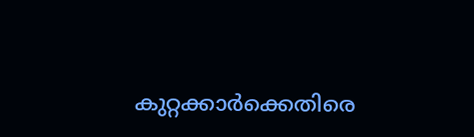കുറ്റക്കാർക്കെതിരെ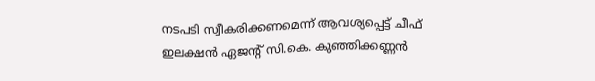നടപടി സ്വീകരിക്കണമെന്ന് ആവശ്യപ്പെട്ട് ചീഫ് ഇലക്ഷൻ ഏജന്റ് സി.കെ. കുഞ്ഞിക്കണ്ണൻ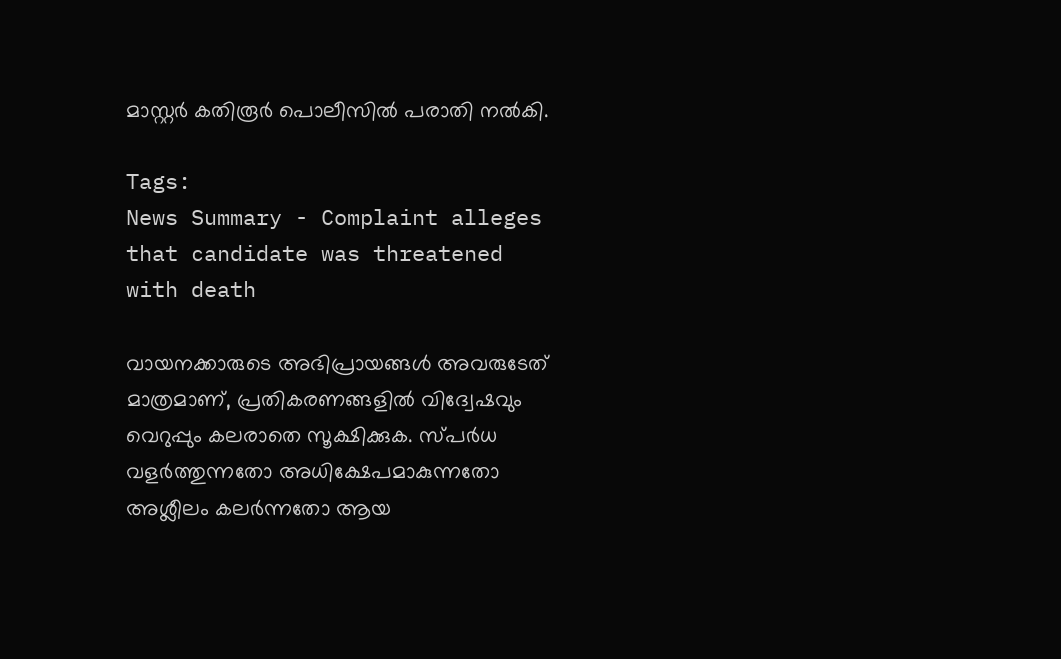മാസ്റ്റർ കതിരൂർ പൊലീസിൽ പരാതി നൽകി.

Tags:
News Summary - Complaint alleges that candidate was threatened with death

വായനക്കാരുടെ അഭിപ്രായങ്ങള്‍ അവരുടേത് മാത്രമാണ്, പ്രതികരണങ്ങളിൽ വിദ്വേഷവും വെറുപ്പും കലരാതെ സൂക്ഷിക്കുക. സ്പർധ വളർത്തുന്നതോ അധിക്ഷേപമാകുന്നതോ അശ്ലീലം കലർന്നതോ ആയ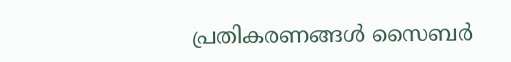പ്രതികരണങ്ങൾ സൈബർ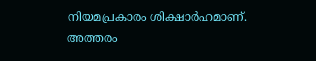നിയമപ്രകാരം ശിക്ഷാർഹമാണ്. അത്തരം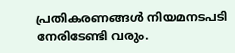പ്രതികരണങ്ങൾ നിയമനടപടി നേരിടേണ്ടി വരും.